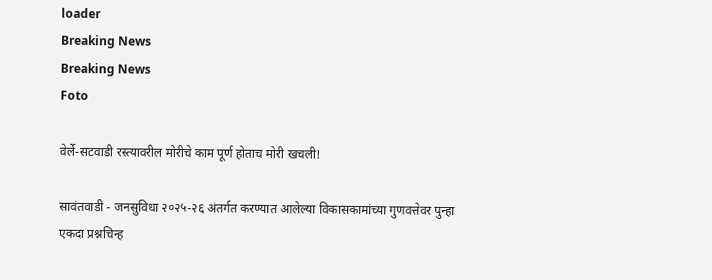loader
Breaking News
Breaking News
Foto

वेर्ले-सटवाडी रस्त्यावरील मोरीचे काम पूर्ण होताच मोरी खचली!

सावंतवाडी - जनसुविधा २०२५-२६ अंतर्गत करण्यात आलेल्या विकासकामांच्या गुणवत्तेवर पुन्हा एकदा प्रश्नचिन्ह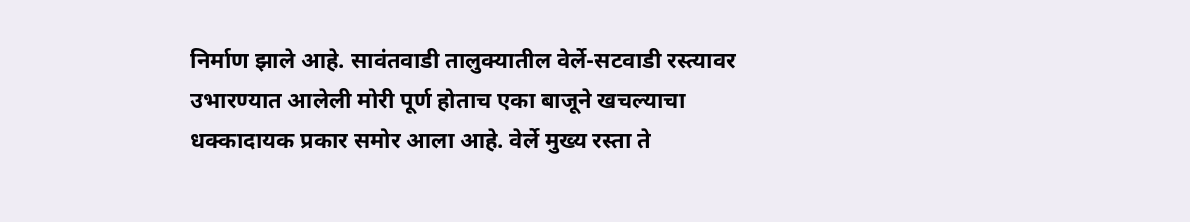निर्माण झाले आहे. सावंतवाडी तालुक्यातील वेर्ले-सटवाडी रस्त्यावर उभारण्यात आलेली मोरी पूर्ण होताच एका बाजूने खचल्याचा धक्कादायक प्रकार समोर आला आहे. वेर्ले मुख्य रस्ता ते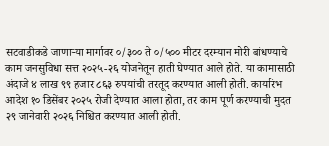सटवाडीकडे जाणाऱ्या मार्गावर ०/३०० ते ०/५०० मीटर दरम्यान मोरी बांधण्याचे काम जनसुविधा सत्त २०२५-२६ योजनेतून हाती घेण्यात आले होते. या कामासाठी अंदाजे ४ लाख ९९ हजार ८६३ रुपयांची तरतूद करण्यात आली होती. कार्यारंभ आदेश १० डिसेंबर २०२५ रोजी देण्यात आला होता, तर काम पूर्ण करण्याची मुदत २९ जानेवारी २०२६ निश्चित करण्यात आली होती.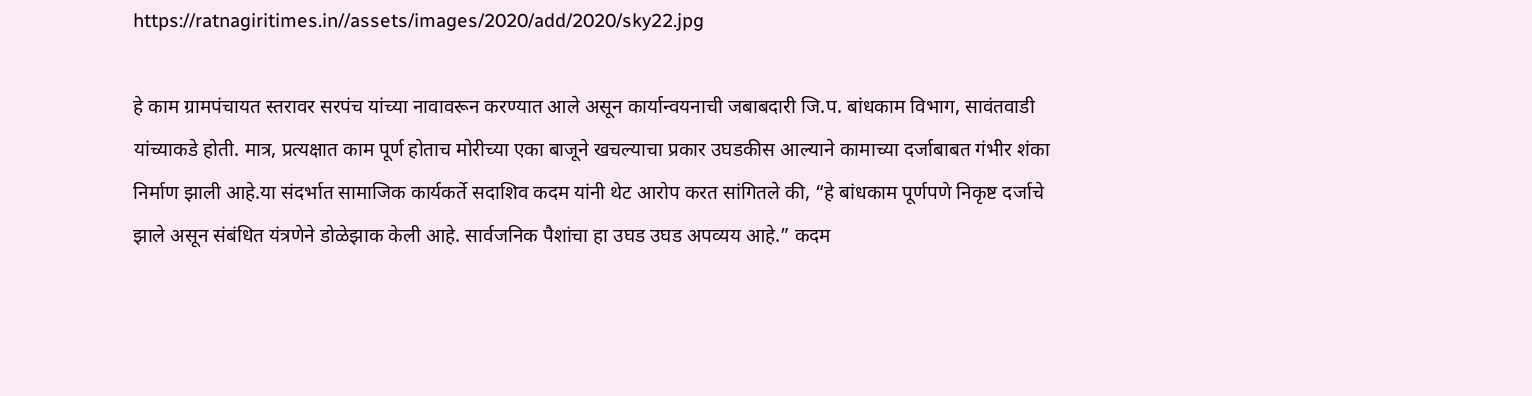https://ratnagiritimes.in//assets/images/2020/add/2020/sky22.jpg

हे काम ग्रामपंचायत स्तरावर सरपंच यांच्या नावावरून करण्यात आले असून कार्यान्वयनाची जबाबदारी जि.प. बांधकाम विभाग, सावंतवाडी यांच्याकडे होती. मात्र, प्रत्यक्षात काम पूर्ण होताच मोरीच्या एका बाजूने खचल्याचा प्रकार उघडकीस आल्याने कामाच्या दर्जाबाबत गंभीर शंका निर्माण झाली आहे.या संदर्भात सामाजिक कार्यकर्ते सदाशिव कदम यांनी थेट आरोप करत सांगितले की, “हे बांधकाम पूर्णपणे निकृष्ट दर्जाचे झाले असून संबंधित यंत्रणेने डोळेझाक केली आहे. सार्वजनिक पैशांचा हा उघड उघड अपव्यय आहे.” कदम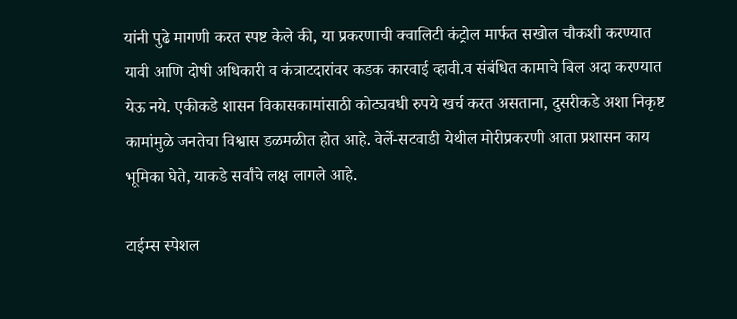यांनी पुढे मागणी करत स्पष्ट केले की, या प्रकरणाची क्वालिटी कंट्रोल मार्फत सखोल चौकशी करण्यात यावी आणि दोषी अधिकारी व कंत्राटदारांवर कडक कारवाई व्हावी.व संबंधित कामाचे बिल अदा करण्यात येऊ नये. एकीकडे शासन विकासकामांसाठी कोट्यवधी रुपये खर्च करत असताना, दुसरीकडे अशा निकृष्ट कामांमुळे जनतेचा विश्वास डळमळीत होत आहे. वेर्ले-सटवाडी येथील मोरीप्रकरणी आता प्रशासन काय भूमिका घेते, याकडे सर्वांचे लक्ष लागले आहे.

टाईम्स स्पेशल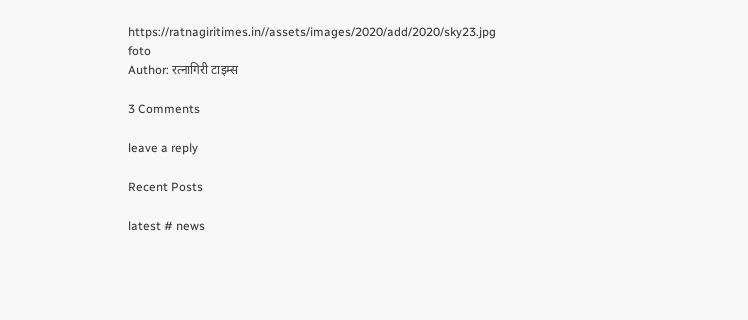https://ratnagiritimes.in//assets/images/2020/add/2020/sky23.jpg
foto
Author: रत्नागिरी टाइम्स

3 Comments

leave a reply

Recent Posts

latest # news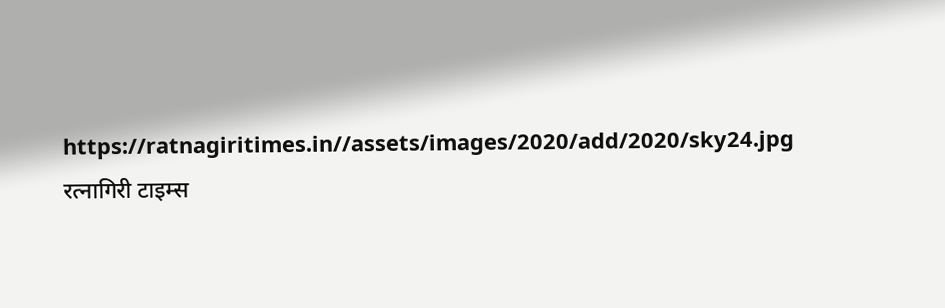https://ratnagiritimes.in//assets/images/2020/add/2020/sky24.jpg
रत्नागिरी टाइम्स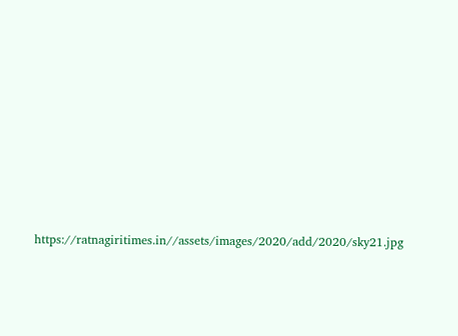https://ratnagiritimes.in//assets/images/2020/add/2020/sky21.jpg